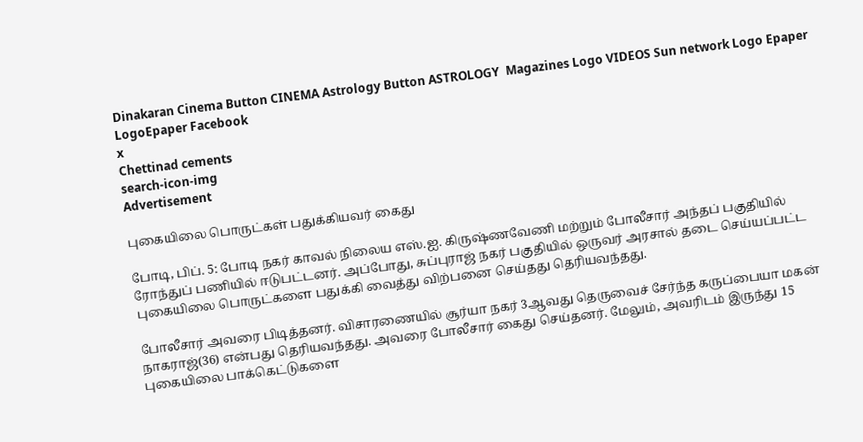Dinakaran Cinema Button CINEMA Astrology Button ASTROLOGY  Magazines Logo VIDEOS Sun network Logo Epaper LogoEpaper Facebook
x
Chettinad cements
search-icon-img
Advertisement

புகையிலை பொருட்கள் பதுக்கியவர் கைது

போடி, பிப். 5: போடி நகர் காவல் நிலைய எஸ்.ஐ. கிருஷ்ணவேணி மற்றும் போலீசார் அந்தப் பகுதியில் ரோந்துப் பணியில் ஈடுபட்டனர். அப்போது, சுப்புராஜ் நகர் பகுதியில் ஒருவர் அரசால் தடை செய்யப்பட்ட புகையிலை பொருட்களை பதுக்கி வைத்து விற்பனை செய்தது தெரியவந்தது.

போலீசார் அவரை பிடித்தனர். விசாரணையில் சூர்யா நகர் 3ஆவது தெருவைச் சேர்ந்த கருப்பையா மகன் நாகராஜ்(36) என்பது தெரியவந்தது. அவரை போலீசார் கைது செய்தனர். மேலும், அவரிடம் இருந்து 15 புகையிலை பாக்கெட்டுகளை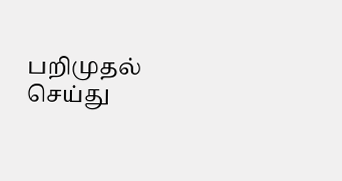பறிமுதல் செய்து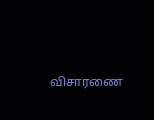விசாரணை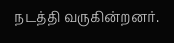நடத்தி வருகின்றனர்.